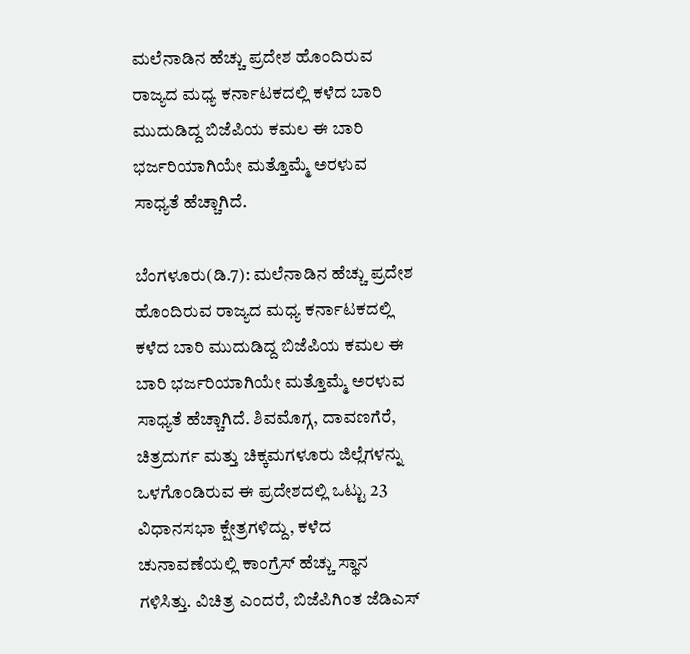ಮಲೆನಾಡಿನ ಹೆಚ್ಚು ಪ್ರದೇಶ ಹೊಂದಿರುವ ರಾಜ್ಯದ ಮಧ್ಯ ಕರ್ನಾಟಕದಲ್ಲಿ ಕಳೆದ ಬಾರಿ ಮುದುಡಿದ್ದ ಬಿಜೆಪಿಯ ಕಮಲ ಈ ಬಾರಿ ಭರ್ಜರಿಯಾಗಿಯೇ ಮತ್ತೊಮ್ಮೆ ಅರಳುವ ಸಾಧ್ಯತೆ ಹೆಚ್ಚಾಗಿದೆ.

ಬೆಂಗಳೂರು(ಡಿ.7): ಮಲೆನಾಡಿನ ಹೆಚ್ಚು ಪ್ರದೇಶ ಹೊಂದಿರುವ ರಾಜ್ಯದ ಮಧ್ಯ ಕರ್ನಾಟಕದಲ್ಲಿ ಕಳೆದ ಬಾರಿ ಮುದುಡಿದ್ದ ಬಿಜೆಪಿಯ ಕಮಲ ಈ ಬಾರಿ ಭರ್ಜರಿಯಾಗಿಯೇ ಮತ್ತೊಮ್ಮೆ ಅರಳುವ ಸಾಧ್ಯತೆ ಹೆಚ್ಚಾಗಿದೆ. ಶಿವಮೊಗ್ಗ, ದಾವಣಗೆರೆ, ಚಿತ್ರದುರ್ಗ ಮತ್ತು ಚಿಕ್ಕಮಗಳೂರು ಜಿಲ್ಲೆಗಳನ್ನು ಒಳಗೊಂಡಿರುವ ಈ ಪ್ರದೇಶದಲ್ಲಿ ಒಟ್ಟು 23 ವಿಧಾನಸಭಾ ಕ್ಷೇತ್ರಗಳಿದ್ದು, ಕಳೆದ ಚುನಾವಣೆಯಲ್ಲಿ ಕಾಂಗ್ರೆಸ್ ಹೆಚ್ಚು ಸ್ಥಾನ ಗಳಿಸಿತ್ತು. ವಿಚಿತ್ರ ಎಂದರೆ, ಬಿಜೆಪಿಗಿಂತ ಜೆಡಿಎಸ್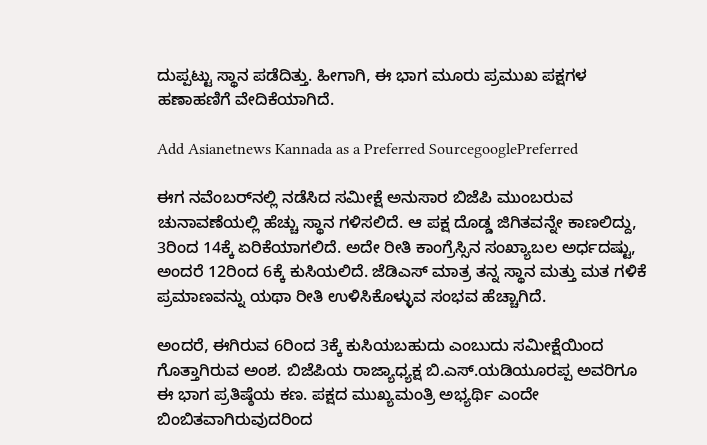ದುಪ್ಪಟ್ಟು ಸ್ಥಾನ ಪಡೆದಿತ್ತು. ಹೀಗಾಗಿ, ಈ ಭಾಗ ಮೂರು ಪ್ರಮುಖ ಪಕ್ಷಗಳ ಹಣಾಹಣಿಗೆ ವೇದಿಕೆಯಾಗಿದೆ.

Add Asianetnews Kannada as a Preferred SourcegooglePreferred

ಈಗ ನವೆಂಬರ್‌ನಲ್ಲಿ ನಡೆಸಿದ ಸಮೀಕ್ಷೆ ಅನುಸಾರ ಬಿಜೆಪಿ ಮುಂಬರುವ ಚುನಾವಣೆಯಲ್ಲಿ ಹೆಚ್ಚು ಸ್ಥಾನ ಗಳಿಸಲಿದೆ. ಆ ಪಕ್ಷ ದೊಡ್ಡ ಜಿಗಿತವನ್ನೇ ಕಾಣಲಿದ್ದು, 3ರಿಂದ 14ಕ್ಕೆ ಏರಿಕೆಯಾಗಲಿದೆ. ಅದೇ ರೀತಿ ಕಾಂಗ್ರೆಸ್ಸಿನ ಸಂಖ್ಯಾಬಲ ಅರ್ಧದಷ್ಟು, ಅಂದರೆ 12ರಿಂದ 6ಕ್ಕೆ ಕುಸಿಯಲಿದೆ. ಜೆಡಿಎಸ್ ಮಾತ್ರ ತನ್ನ ಸ್ಥಾನ ಮತ್ತು ಮತ ಗಳಿಕೆ ಪ್ರಮಾಣವನ್ನು ಯಥಾ ರೀತಿ ಉಳಿಸಿಕೊಳ್ಳುವ ಸಂಭವ ಹೆಚ್ಚಾಗಿದೆ.

ಅಂದರೆ, ಈಗಿರುವ 6ರಿಂದ 3ಕ್ಕೆ ಕುಸಿಯಬಹುದು ಎಂಬುದು ಸಮೀಕ್ಷೆಯಿಂದ ಗೊತ್ತಾಗಿರುವ ಅಂಶ. ಬಿಜೆಪಿಯ ರಾಜ್ಯಾಧ್ಯಕ್ಷ ಬಿ.ಎಸ್.ಯಡಿಯೂರಪ್ಪ ಅವರಿಗೂ ಈ ಭಾಗ ಪ್ರತಿಷ್ಠೆಯ ಕಣ. ಪಕ್ಷದ ಮುಖ್ಯಮಂತ್ರಿ ಅಭ್ಯರ್ಥಿ ಎಂದೇ ಬಿಂಬಿತವಾಗಿರುವುದರಿಂದ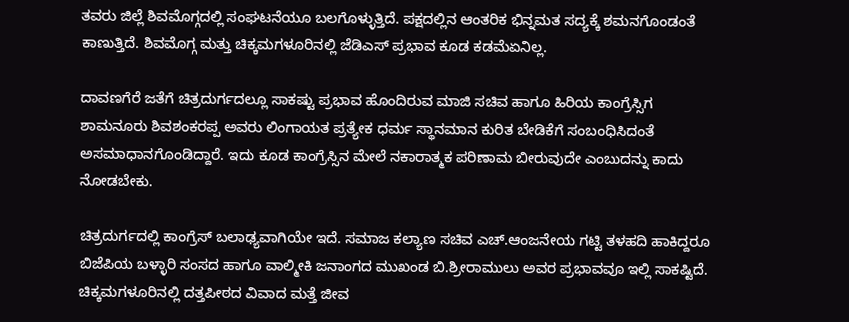ತವರು ಜಿಲ್ಲೆ ಶಿವಮೊಗ್ಗದಲ್ಲಿ ಸಂಘಟನೆಯೂ ಬಲಗೊಳ್ಳುತ್ತಿದೆ. ಪಕ್ಷದಲ್ಲಿನ ಆಂತರಿಕ ಭಿನ್ನಮತ ಸದ್ಯಕ್ಕೆ ಶಮನಗೊಂಡಂತೆ ಕಾಣುತ್ತಿದೆ. ಶಿವಮೊಗ್ಗ ಮತ್ತು ಚಿಕ್ಕಮಗಳೂರಿನಲ್ಲಿ ಜೆಡಿಎಸ್ ಪ್ರಭಾವ ಕೂಡ ಕಡಮೆಏನಿಲ್ಲ.

ದಾವಣಗೆರೆ ಜತೆಗೆ ಚಿತ್ರದುರ್ಗದಲ್ಲೂ ಸಾಕಷ್ಟು ಪ್ರಭಾವ ಹೊಂದಿರುವ ಮಾಜಿ ಸಚಿವ ಹಾಗೂ ಹಿರಿಯ ಕಾಂಗ್ರೆಸ್ಸಿಗ ಶಾಮನೂರು ಶಿವಶಂಕರಪ್ಪ ಅವರು ಲಿಂಗಾಯತ ಪ್ರತ್ಯೇಕ ಧರ್ಮ ಸ್ಥಾನಮಾನ ಕುರಿತ ಬೇಡಿಕೆಗೆ ಸಂಬಂಧಿಸಿದಂತೆ ಅಸಮಾಧಾನಗೊಂಡಿದ್ದಾರೆ. ಇದು ಕೂಡ ಕಾಂಗ್ರೆಸ್ಸಿನ ಮೇಲೆ ನಕಾರಾತ್ಮಕ ಪರಿಣಾಮ ಬೀರುವುದೇ ಎಂಬುದನ್ನು ಕಾದು ನೋಡಬೇಕು.

ಚಿತ್ರದುರ್ಗದಲ್ಲಿ ಕಾಂಗ್ರೆಸ್ ಬಲಾಢ್ಯವಾಗಿಯೇ ಇದೆ. ಸಮಾಜ ಕಲ್ಯಾಣ ಸಚಿವ ಎಚ್.ಆಂಜನೇಯ ಗಟ್ಟಿ ತಳಹದಿ ಹಾಕಿದ್ದರೂ ಬಿಜೆಪಿಯ ಬಳ್ಳಾರಿ ಸಂಸದ ಹಾಗೂ ವಾಲ್ಮೀಕಿ ಜನಾಂಗದ ಮುಖಂಡ ಬಿ.ಶ್ರೀರಾಮುಲು ಅವರ ಪ್ರಭಾವವೂ ಇಲ್ಲಿ ಸಾಕಷ್ಟಿದೆ. ಚಿಕ್ಕಮಗಳೂರಿನಲ್ಲಿ ದತ್ತಪೀಠದ ವಿವಾದ ಮತ್ತೆ ಜೀವ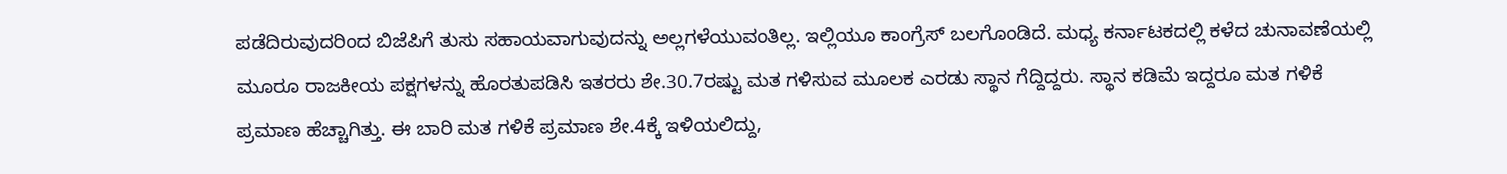ಪಡೆದಿರುವುದರಿಂದ ಬಿಜೆಪಿಗೆ ತುಸು ಸಹಾಯವಾಗುವುದನ್ನು ಅಲ್ಲಗಳೆಯುವಂತಿಲ್ಲ. ಇಲ್ಲಿಯೂ ಕಾಂಗ್ರೆಸ್ ಬಲಗೊಂಡಿದೆ. ಮಧ್ಯ ಕರ್ನಾಟಕದಲ್ಲಿ ಕಳೆದ ಚುನಾವಣೆಯಲ್ಲಿ ಮೂರೂ ರಾಜಕೀಯ ಪಕ್ಷಗಳನ್ನು ಹೊರತುಪಡಿಸಿ ಇತರರು ಶೇ.30.7ರಷ್ಟು ಮತ ಗಳಿಸುವ ಮೂಲಕ ಎರಡು ಸ್ಥಾನ ಗೆದ್ದಿದ್ದರು. ಸ್ಥಾನ ಕಡಿಮೆ ಇದ್ದರೂ ಮತ ಗಳಿಕೆ ಪ್ರಮಾಣ ಹೆಚ್ಚಾಗಿತ್ತು. ಈ ಬಾರಿ ಮತ ಗಳಿಕೆ ಪ್ರಮಾಣ ಶೇ.4ಕ್ಕೆ ಇಳಿಯಲಿದ್ದು,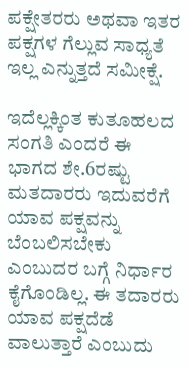ಪಕ್ಷೇತರರು ಅಥವಾ ಇತರ ಪಕ್ಷಗಳ ಗೆಲ್ಲುವ ಸಾಧ್ಯತೆ ಇಲ್ಲ ಎನ್ನುತ್ತದೆ ಸಮೀಕ್ಷೆ.

ಇದೆಲ್ಲಕ್ಕಿಂತ ಕುತೂಹಲದ ಸಂಗತಿ ಎಂದರೆ ಈ ಭಾಗದ ಶೇ.6ರಷ್ಟು ಮತದಾರರು ಇದುವರೆಗೆ ಯಾವ ಪಕ್ಷವನ್ನು ಬೆಂಬಲಿಸಬೇಕು ಎಂಬುದರ ಬಗ್ಗೆ ನಿರ್ಧಾರ ಕೈಗೊಂಡಿಲ್ಲ. ಈ ತದಾರರು ಯಾವ ಪಕ್ಷದೆಡೆ ವಾಲುತ್ತಾರೆ ಎಂಬುದು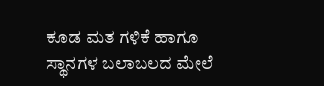ಕೂಡ ಮತ ಗಳಿಕೆ ಹಾಗೂ ಸ್ಥಾನಗಳ ಬಲಾಬಲದ ಮೇಲೆ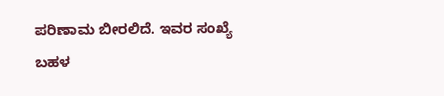ಪರಿಣಾಮ ಬೀರಲಿದೆ. ಇವರ ಸಂಖ್ಯೆ ಬಹಳ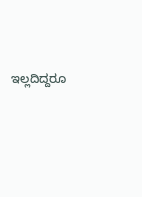ಇಲ್ಲದಿದ್ದರೂ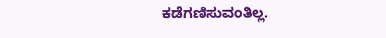ಕಡೆಗಣಿಸುವಂತಿಲ್ಲ.